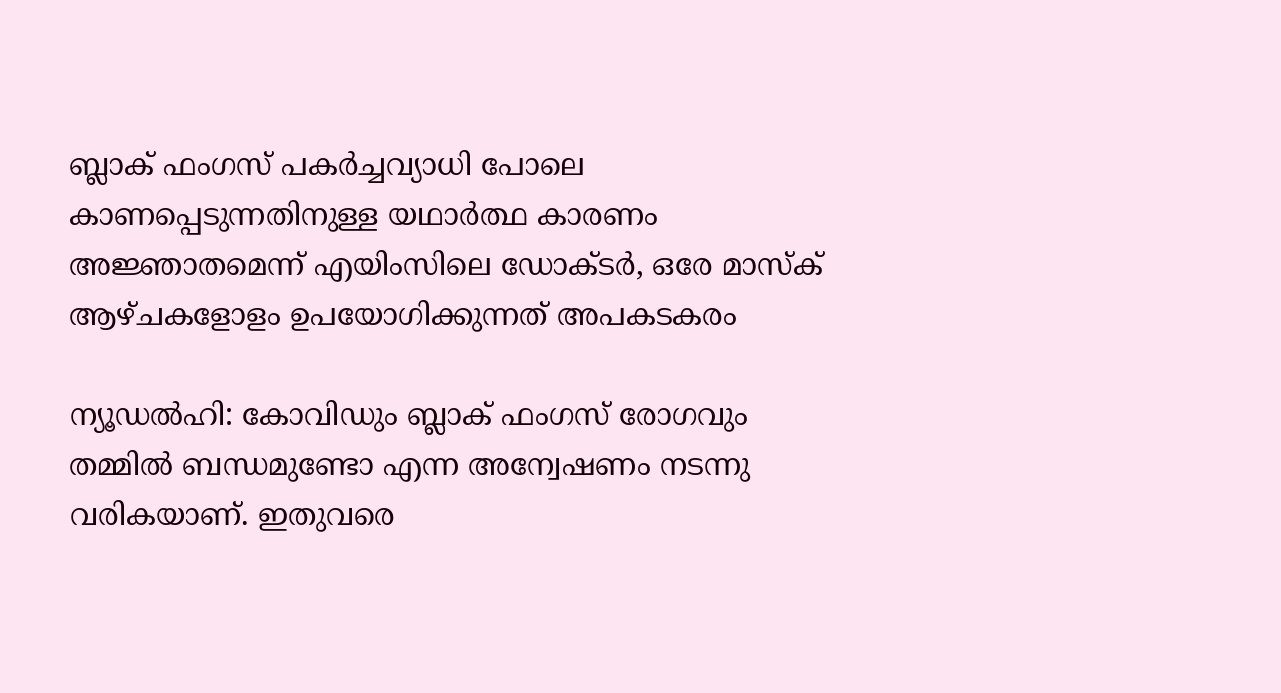ബ്ലാക് ഫംഗസ് പകര്‍ച്ചവ്യാധി പോലെ കാണപ്പെടുന്നതിനുള്ള യഥാര്‍ത്ഥ കാരണം അജ്ഞാതമെന്ന് എയിംസിലെ ഡോക്ടർ, ഒരേ മാസ്ക് ആഴ്ചകളോളം ഉപയോഗിക്കുന്നത് അപകടകരം

ന്യൂഡല്‍ഹി: കോവിഡും ബ്ലാക് ഫംഗസ് രോഗവും തമ്മിൽ ബന്ധമുണ്ടോ എന്ന അന്വേഷണം നടന്നു വരികയാണ്. ഇതുവരെ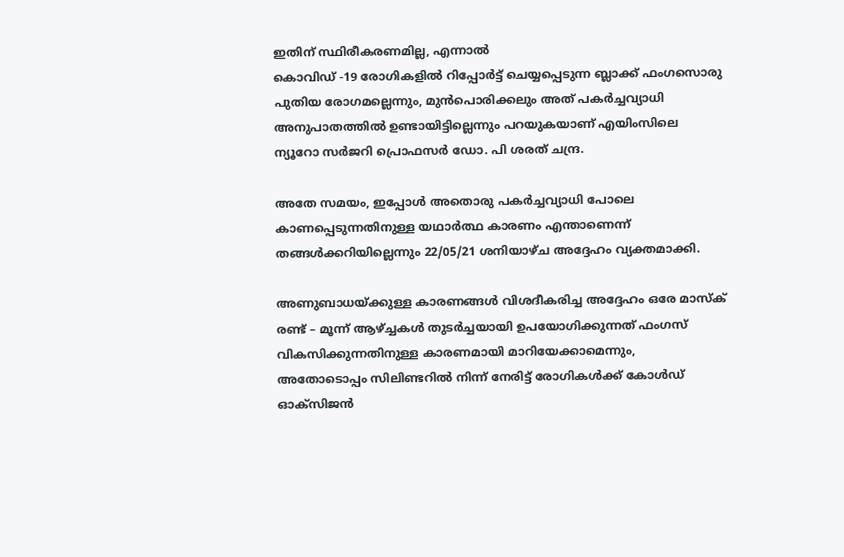ഇതിന് സ്ഥിരീകരണമില്ല, എന്നാൽ
കൊവിഡ്‌ -19 രോഗികളില്‍ റിപ്പോര്‍ട്ട് ചെയ്യപ്പെടുന്ന ബ്ലാക്ക് ഫംഗസൊരു പുതിയ രോഗമല്ലെന്നും, മുൻപൊരിക്കലും അത് പകര്‍ച്ചവ്യാധി അനുപാതത്തില്‍ ഉണ്ടായിട്ടില്ലെന്നും പറയുകയാണ് എയിംസിലെ ന്യൂറോ സര്‍ജറി പ്രൊഫസര്‍ ഡോ. പി ശരത് ചന്ദ്ര.

അതേ സമയം, ഇപ്പോള്‍ അതൊരു പകര്‍ച്ചവ്യാധി പോലെ കാണപ്പെടുന്നതിനുള്ള യഥാര്‍ത്ഥ കാരണം എന്താണെന്ന് തങ്ങള്‍ക്കറിയില്ലെന്നും 22/05/21 ശനിയാഴ്ച അദ്ദേഹം വ്യക്തമാക്കി.

അണുബാധയ്ക്കുള്ള കാരണങ്ങള്‍ വിശദീകരിച്ച അദ്ദേഹം ഒരേ മാസ്ക് രണ്ട് – മൂന്ന് ആഴ്ച്ചകള്‍ തുടര്‍ച്ചയായി ഉപയോഗിക്കുന്നത് ഫംഗസ് വികസിക്കുന്നതിനുള്ള കാരണമായി മാറിയേക്കാമെന്നും, അതോടൊപ്പം സിലിണ്ടറില്‍ നിന്ന് നേരിട്ട് രോഗികള്‍ക്ക് കോള്‍ഡ് ഓക്സിജന്‍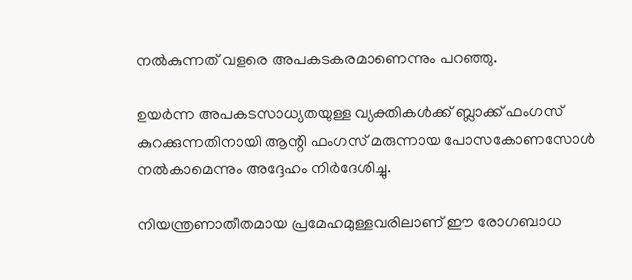നല്‍കുന്നത് വളരെ അപകടകരമാണെന്നും പറഞ്ഞു.

ഉയര്‍ന്ന അപകടസാധ്യതയുള്ള വ്യക്തികള്‍ക്ക് ബ്ലാക്ക് ഫംഗസ് കുറക്കുന്നതിനായി ആന്റി ഫംഗസ് മരുന്നായ പോസകോണസോള്‍ നല്‍കാമെന്നും അദ്ദേഹം നിര്‍ദേശിച്ചു.

നിയന്ത്രണാതീതമായ പ്രമേഹമുള്ളവരിലാണ് ഈ രോഗബാധ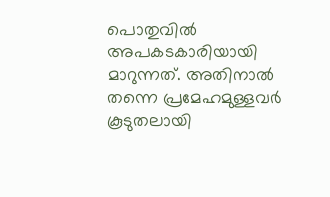പൊതുവില്‍ അപകടകാരിയായി മാറുന്നത്. അതിനാല്‍ തന്നെ പ്രമേഹമുള്ളവര്‍ കൂടുതലായി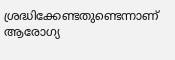ശ്രദ്ധിക്കേണ്ടതുണ്ടെന്നാണ് ആരോഗ്യ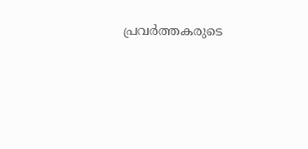പ്രവര്‍ത്തകരുടെ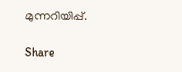മുന്നറിയിപ്പ്.

Share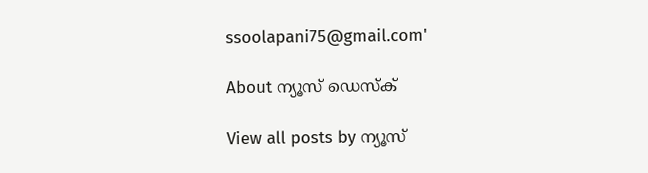ssoolapani75@gmail.com'

About ന്യൂസ് ഡെസ്ക്

View all posts by ന്യൂസ്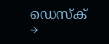ഡെസ്ക് →